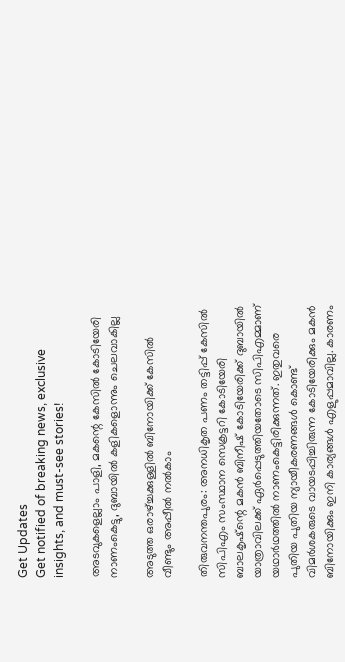Get Updates
Get notified of breaking news, exclusive insights, and must-see stories!

അടവുകളെല്ലാം പാളി, മകന്റെ കേസില്‍ കോടിയേരി നാണംകെട്ടു, ദുബായില്‍ കളികളൊന്നും ചെലവാകില്ല

അടുത്ത ഒരാഴ്ച്ചക്കുള്ളില്‍ ബിനോയിക്ക് കേസില്‍ വീണ്ടും അപ്പീല്‍ നല്‍കാം

തിരുവനന്തപുരം: അനധികൃത പണം തട്ടിപ്പ് കേസില്‍ സിപിഎം സംസ്ഥാന സെക്രട്ടറി കോടിയേരി ബാലകൃഷ്‌ന്റെ മകന്‍ ബിനീഷ് കോടിയേരിക്ക് ദുബായില്‍ യാത്രാവിലക്ക് ഏര്‍പ്പെടുത്തിയതോടെ സിപിഎമ്മാണ് യഥാര്‍ഥത്തില്‍ നാണംകെട്ടിരിക്കുന്നത്. ഇതുവരെ പുതിയ പുതിയ ന്യായീകരണങ്ങള്‍ കൊണ്ട് വിമര്‍ശകരുടെ വായടപ്പിച്ചിരുന്ന കോടിയേരിക്കും മകന്‍ ബിനോയിക്കും ഇനി കാര്യങ്ങള്‍ എളുപ്പമാവില്ല. കാരണം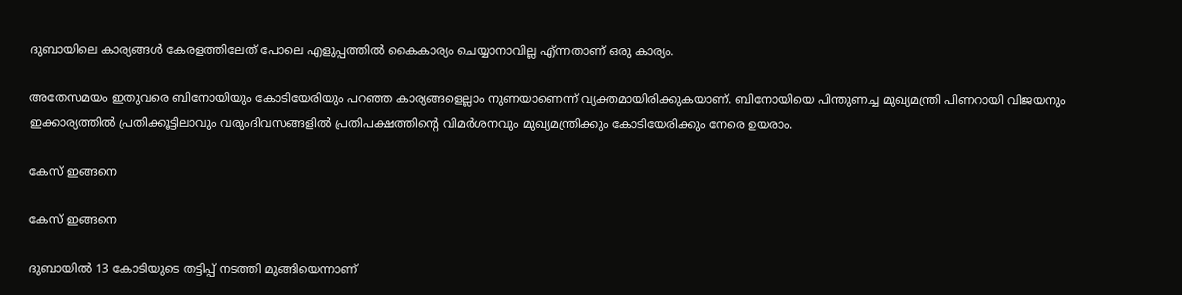ദുബായിലെ കാര്യങ്ങള്‍ കേരളത്തിലേത് പോലെ എളുപ്പത്തില്‍ കൈകാര്യം ചെയ്യാനാവില്ല എ്ന്നതാണ് ഒരു കാര്യം.

അതേസമയം ഇതുവരെ ബിനോയിയും കോടിയേരിയും പറഞ്ഞ കാര്യങ്ങളെല്ലാം നുണയാണെന്ന് വ്യക്തമായിരിക്കുകയാണ്. ബിനോയിയെ പിന്തുണച്ച മുഖ്യമന്ത്രി പിണറായി വിജയനും ഇക്കാര്യത്തില്‍ പ്രതിക്കൂട്ടിലാവും വരുംദിവസങ്ങളില്‍ പ്രതിപക്ഷത്തിന്റെ വിമര്‍ശനവും മുഖ്യമന്ത്രിക്കും കോടിയേരിക്കും നേരെ ഉയരാം.

കേസ് ഇങ്ങനെ

കേസ് ഇങ്ങനെ

ദുബായില്‍ 13 കോടിയുടെ തട്ടിപ്പ് നടത്തി മുങ്ങിയെന്നാണ്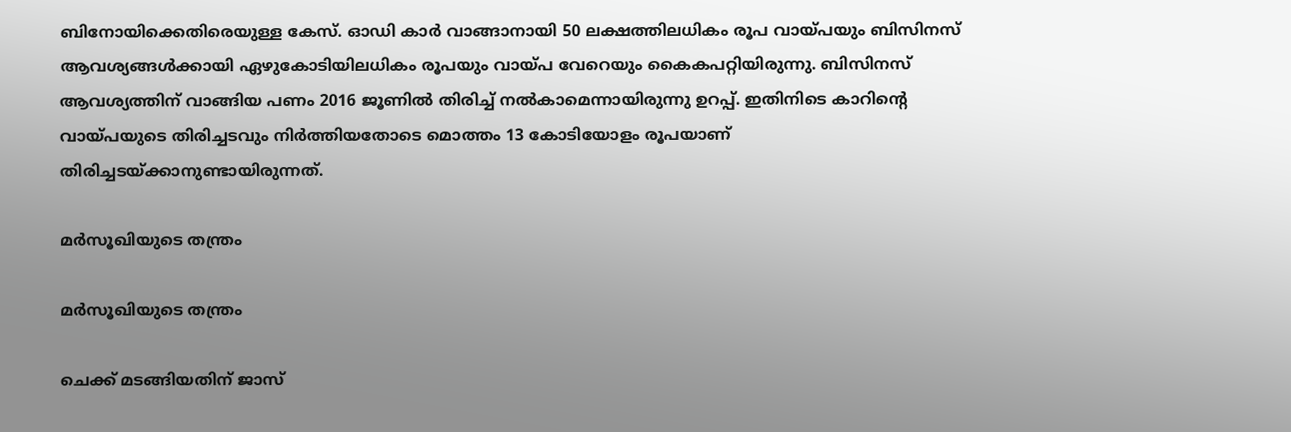ബിനോയിക്കെതിരെയുള്ള കേസ്. ഓഡി കാര്‍ വാങ്ങാനായി 50 ലക്ഷത്തിലധികം രൂപ വായ്പയും ബിസിനസ് ആവശ്യങ്ങള്‍ക്കായി ഏഴുകോടിയിലധികം രൂപയും വായ്പ വേറെയും കൈകപറ്റിയിരുന്നു. ബിസിനസ് ആവശ്യത്തിന് വാങ്ങിയ പണം 2016 ജൂണില്‍ തിരിച്ച് നല്‍കാമെന്നായിരുന്നു ഉറപ്പ്. ഇതിനിടെ കാറിന്റെ വായ്പയുടെ തിരിച്ചടവും നിര്‍ത്തിയതോടെ മൊത്തം 13 കോടിയോളം രൂപയാണ് തിരിച്ചടയ്ക്കാനുണ്ടായിരുന്നത്.

മര്‍സൂഖിയുടെ തന്ത്രം

മര്‍സൂഖിയുടെ തന്ത്രം

ചെക്ക് മടങ്ങിയതിന് ജാസ്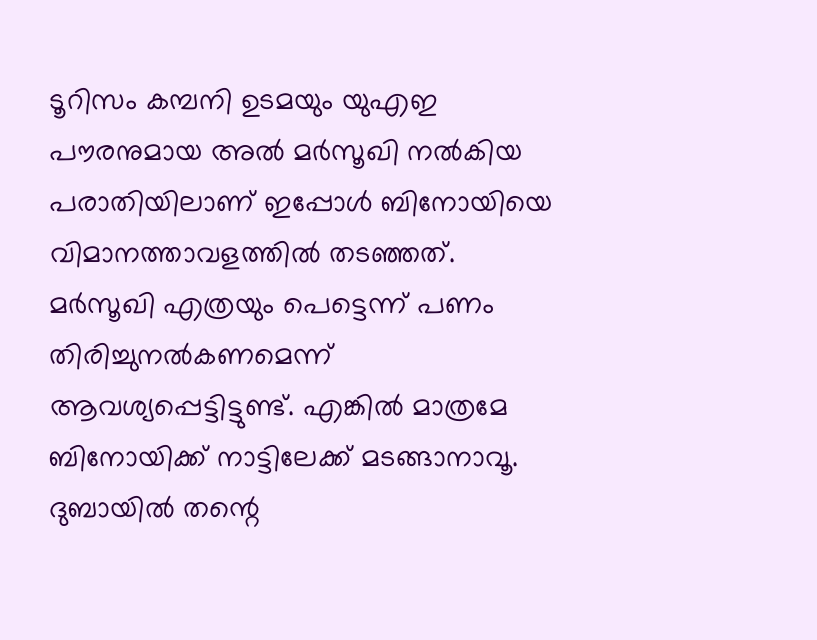ടൂറിസം കമ്പനി ഉടമയും യുഎഇ പൗരനുമായ അല്‍ മര്‍സൂഖി നല്‍കിയ പരാതിയിലാണ് ഇപ്പോള്‍ ബിനോയിയെ വിമാനത്താവളത്തില്‍ തടഞ്ഞത്. മര്‍സൂഖി എത്രയും പെട്ടെന്ന് പണം തിരിച്ചുനല്‍കണമെന്ന് ആവശ്യപ്പെട്ടിട്ടുണ്ട്. എങ്കില്‍ മാത്രമേ ബിനോയിക്ക് നാട്ടിലേക്ക് മടങ്ങാനാവൂ. ദുബായില്‍ തന്റെ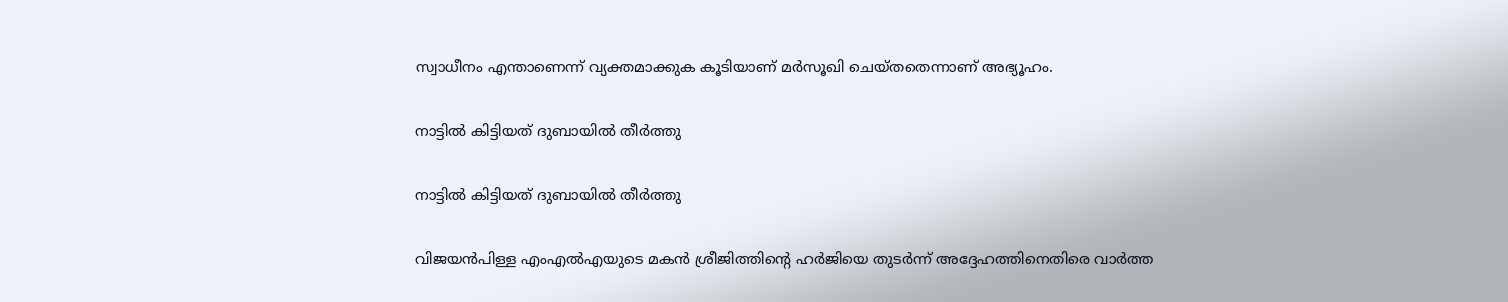സ്വാധീനം എന്താണെന്ന് വ്യക്തമാക്കുക കൂടിയാണ് മര്‍സൂഖി ചെയ്തതെന്നാണ് അഭ്യൂഹം.

നാട്ടില്‍ കിട്ടിയത് ദുബായില്‍ തീര്‍ത്തു

നാട്ടില്‍ കിട്ടിയത് ദുബായില്‍ തീര്‍ത്തു

വിജയന്‍പിള്ള എംഎല്‍എയുടെ മകന്‍ ശ്രീജിത്തിന്റെ ഹര്‍ജിയെ തുടര്‍ന്ന് അദ്ദേഹത്തിനെതിരെ വാര്‍ത്ത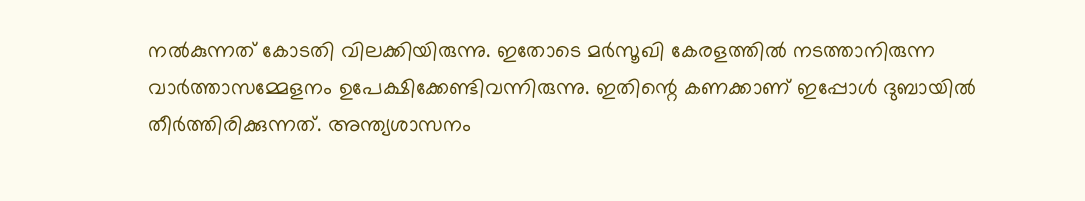നല്‍കുന്നത് കോടതി വിലക്കിയിരുന്നു. ഇതോടെ മര്‍സൂഖി കേരളത്തില്‍ നടത്താനിരുന്ന വാര്‍ത്താസമ്മേളനം ഉപേക്ഷിക്കേണ്ടിവന്നിരുന്നു. ഇതിന്റെ കണക്കാണ് ഇപ്പോള്‍ ദുബായില്‍ തീര്‍ത്തിരിക്കുന്നത്. അന്ത്യശാസനം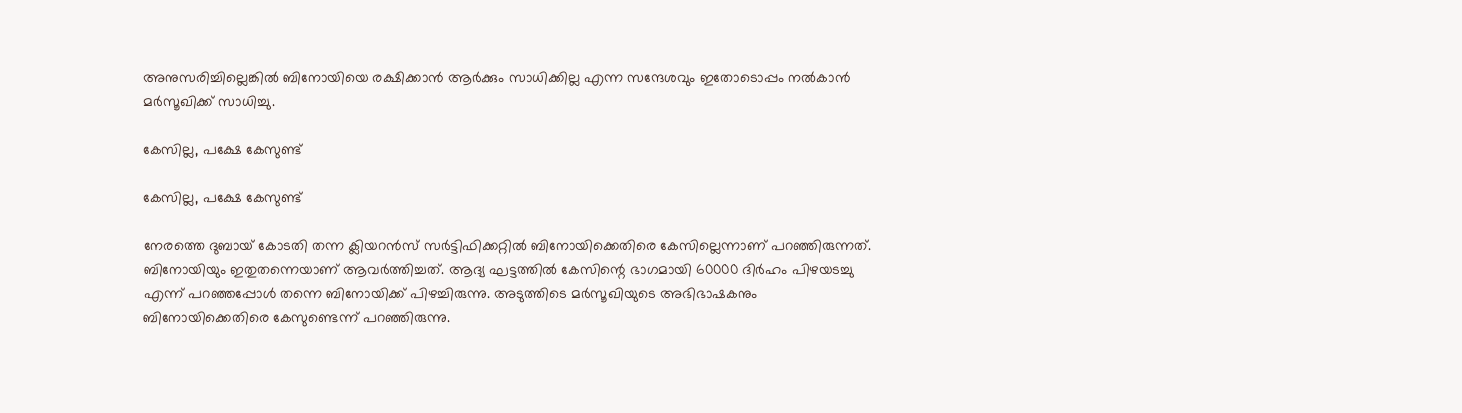അനുസരിച്ചില്ലെങ്കില്‍ ബിനോയിയെ രക്ഷിക്കാന്‍ ആര്‍ക്കും സാധിക്കില്ല എന്ന സന്ദേശവും ഇതോടൊപ്പം നല്‍കാന്‍ മര്‍സൂഖിക്ക് സാധിച്ചു.

കേസില്ല, പക്ഷേ കേസുണ്ട്

കേസില്ല, പക്ഷേ കേസുണ്ട്

നേരത്തെ ദുബായ് കോടതി തന്ന ക്ലിയറന്‍സ് സര്‍ട്ടിഫിക്കറ്റില്‍ ബിനോയിക്കെതിരെ കേസില്ലെന്നാണ് പറഞ്ഞിരുന്നത്. ബിനോയിയും ഇതുതന്നെയാണ് ആവര്‍ത്തിച്ചത്. ആദ്യ ഘട്ടത്തില്‍ കേസിന്റെ ഭാഗമായി 60000 ദിര്‍ഹം പിഴയടച്ചു എന്ന് പറഞ്ഞപ്പോള്‍ തന്നെ ബിനോയിക്ക് പിഴച്ചിരുന്നു. അടുത്തിടെ മര്‍സൂഖിയുടെ അഭിഭാഷകനും ബിനോയിക്കെതിരെ കേസുണ്ടെന്ന് പറഞ്ഞിരുന്നു.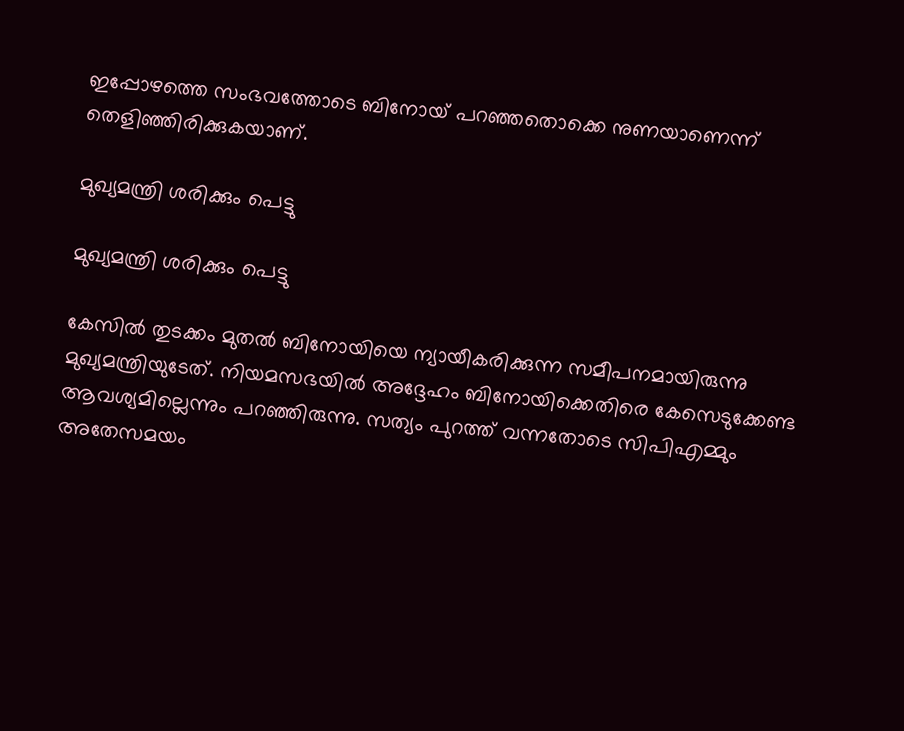ഇപ്പോഴത്തെ സംഭവത്തോടെ ബിനോയ് പറഞ്ഞതൊക്കെ നുണയാണെന്ന് തെളിഞ്ഞിരിക്കുകയാണ്.

മുഖ്യമന്ത്രി ശരിക്കും പെട്ടു

മുഖ്യമന്ത്രി ശരിക്കും പെട്ടു

കേസില്‍ തുടക്കം മുതല്‍ ബിനോയിയെ ന്യായീകരിക്കുന്ന സമീപനമായിരുന്നു മുഖ്യമന്ത്രിയുടേത്. നിയമസഭയില്‍ അദ്ദേഹം ബിനോയിക്കെതിരെ കേസെടുക്കേണ്ട ആവശ്യമില്ലെന്നും പറഞ്ഞിരുന്നു. സത്യം പുറത്ത് വന്നതോടെ സിപിഎമ്മും അതേസമയം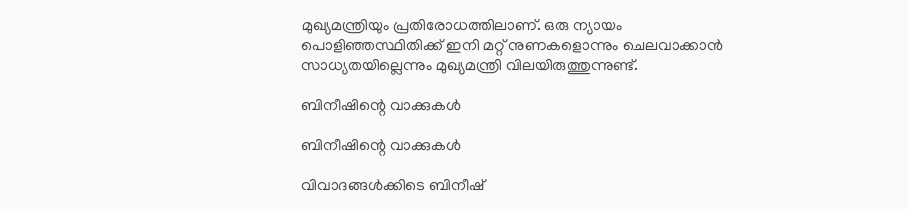മുഖ്യമന്ത്രിയും പ്രതിരോധത്തിലാണ്. ഒരു ന്യായം പൊളിഞ്ഞസ്ഥിതിക്ക് ഇനി മറ്റ് നുണകളൊന്നും ചെലവാക്കാന്‍ സാധ്യതയില്ലെന്നും മുഖ്യമന്ത്രി വിലയിരുത്തുന്നുണ്ട്.

ബിനീഷിന്റെ വാക്കുകള്‍

ബിനീഷിന്റെ വാക്കുകള്‍

വിവാദങ്ങള്‍ക്കിടെ ബിനീഷ്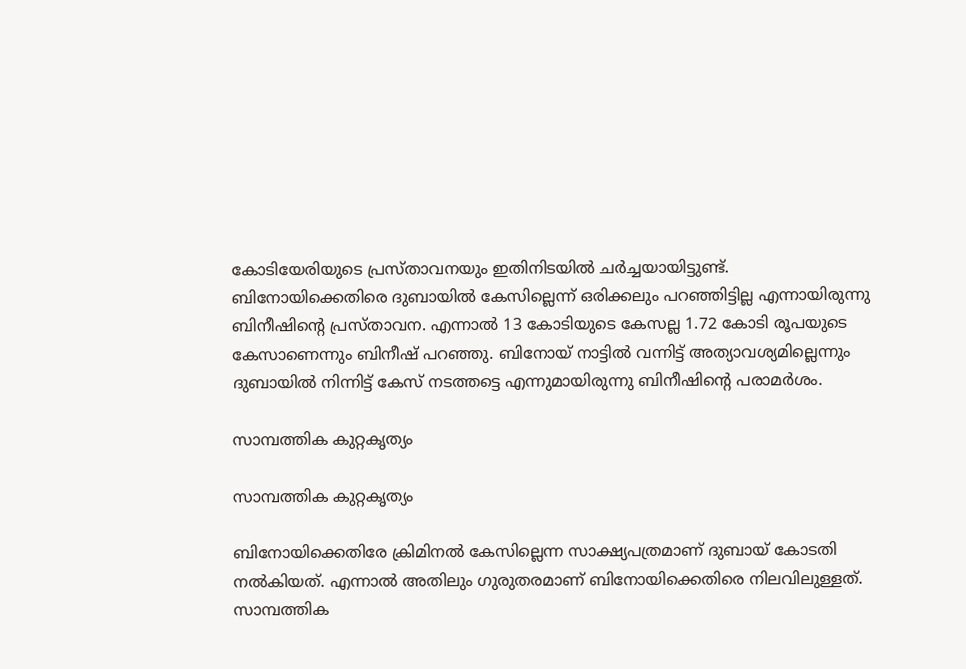കോടിയേരിയുടെ പ്രസ്താവനയും ഇതിനിടയില്‍ ചര്‍ച്ചയായിട്ടുണ്ട്. ബിനോയിക്കെതിരെ ദുബായില്‍ കേസില്ലെന്ന് ഒരിക്കലും പറഞ്ഞിട്ടില്ല എന്നായിരുന്നു ബിനീഷിന്റെ പ്രസ്താവന. എന്നാല്‍ 13 കോടിയുടെ കേസല്ല 1.72 കോടി രൂപയുടെ കേസാണെന്നും ബിനീഷ് പറഞ്ഞു. ബിനോയ് നാട്ടില്‍ വന്നിട്ട് അത്യാവശ്യമില്ലെന്നും ദുബായില്‍ നിന്നിട്ട് കേസ് നടത്തട്ടെ എന്നുമായിരുന്നു ബിനീഷിന്റെ പരാമര്‍ശം.

സാമ്പത്തിക കുറ്റകൃത്യം

സാമ്പത്തിക കുറ്റകൃത്യം

ബിനോയിക്കെതിരേ ക്രിമിനല്‍ കേസില്ലെന്ന സാക്ഷ്യപത്രമാണ് ദുബായ് കോടതി നല്‍കിയത്. എന്നാല്‍ അതിലും ഗുരുതരമാണ് ബിനോയിക്കെതിരെ നിലവിലുള്ളത്. സാമ്പത്തിക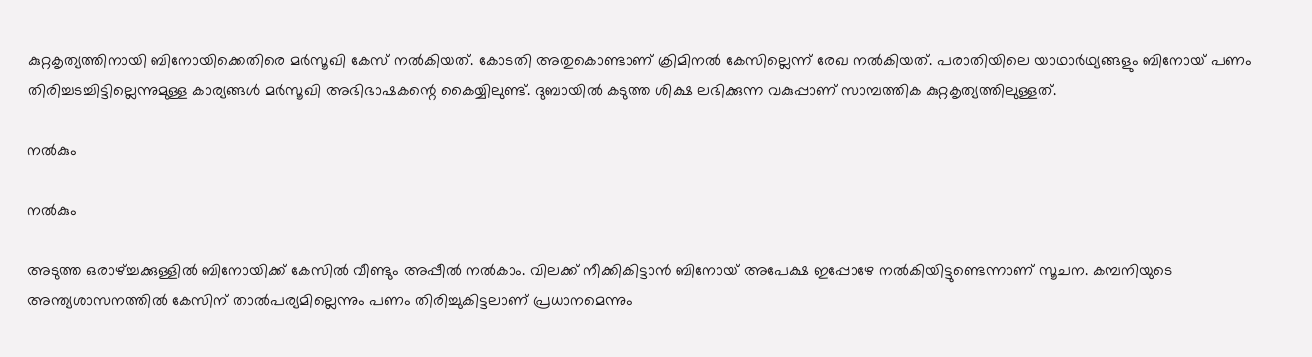കുറ്റകൃത്യത്തിനായി ബിനോയിക്കെതിരെ മര്‍സൂഖി കേസ് നല്‍കിയത്. കോടതി അതുകൊണ്ടാണ് ക്രിമിനല്‍ കേസില്ലെന്ന് രേഖ നല്‍കിയത്. പരാതിയിലെ യാഥാര്‍ഥ്യങ്ങളും ബിനോയ് പണം തിരിച്ചടച്ചിട്ടില്ലെന്നുമുള്ള കാര്യങ്ങള്‍ മര്‍സൂഖി അഭിഭാഷകന്റെ കൈയ്യിലുണ്ട്. ദുബായില്‍ കടുത്ത ശിക്ഷ ലഭിക്കുന്ന വകുപ്പാണ് സാമ്പത്തിക കുറ്റകൃത്യത്തിലുള്ളത്.

നല്‍കും

നല്‍കും

അടുത്ത ഒരാഴ്ച്ചക്കുള്ളില്‍ ബിനോയിക്ക് കേസില്‍ വീണ്ടും അപ്പീല്‍ നല്‍കാം. വിലക്ക് നീക്കികിട്ടാന്‍ ബിനോയ് അപേക്ഷ ഇപ്പോഴേ നല്‍കിയിട്ടുണ്ടെന്നാണ് സൂചന. കമ്പനിയുടെ അന്ത്യശാസനത്തില്‍ കേസിന് താല്‍പര്യമില്ലെന്നും പണം തിരിച്ചുകിട്ടലാണ് പ്രധാനമെന്നും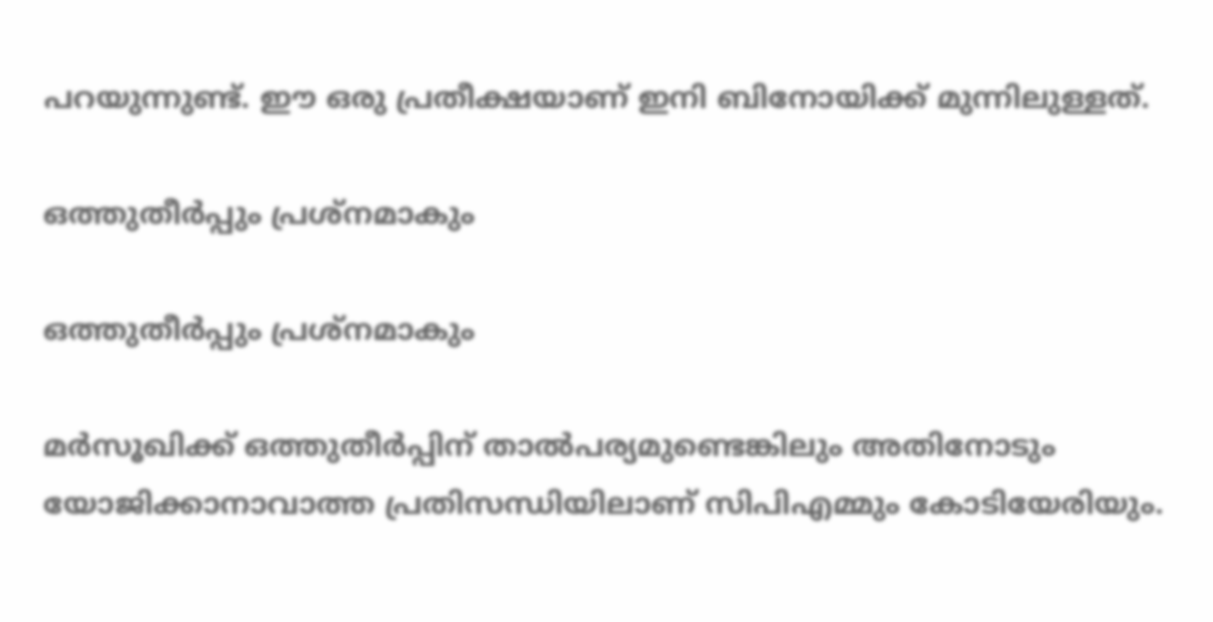പറയുന്നുണ്ട്. ഈ ഒരു പ്രതീക്ഷയാണ് ഇനി ബിനോയിക്ക് മുന്നിലുള്ളത്.

ഒത്തുതീര്‍പ്പും പ്രശ്‌നമാകും

ഒത്തുതീര്‍പ്പും പ്രശ്‌നമാകും

മര്‍സൂഖിക്ക് ഒത്തുതീര്‍പ്പിന് താല്‍പര്യമുണ്ടെങ്കിലും അതിനോടും യോജിക്കാനാവാത്ത പ്രതിസന്ധിയിലാണ് സിപിഎമ്മും കോടിയേരിയും.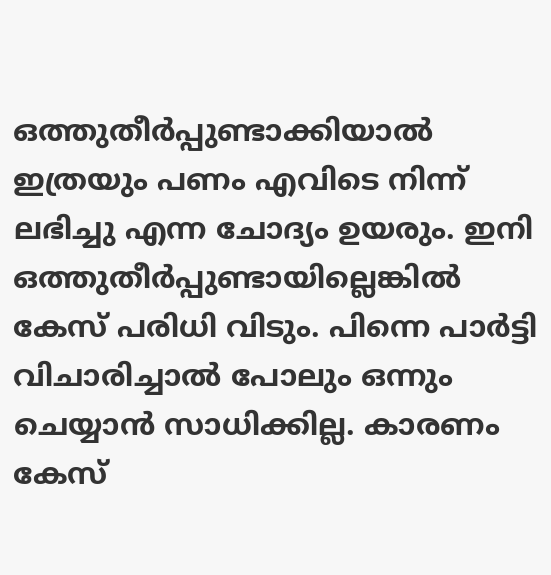ഒത്തുതീര്‍പ്പുണ്ടാക്കിയാല്‍ ഇത്രയും പണം എവിടെ നിന്ന് ലഭിച്ചു എന്ന ചോദ്യം ഉയരും. ഇനി ഒത്തുതീര്‍പ്പുണ്ടായില്ലെങ്കില്‍ കേസ് പരിധി വിടും. പിന്നെ പാര്‍ട്ടി വിചാരിച്ചാല്‍ പോലും ഒന്നും ചെയ്യാന്‍ സാധിക്കില്ല. കാരണം കേസ്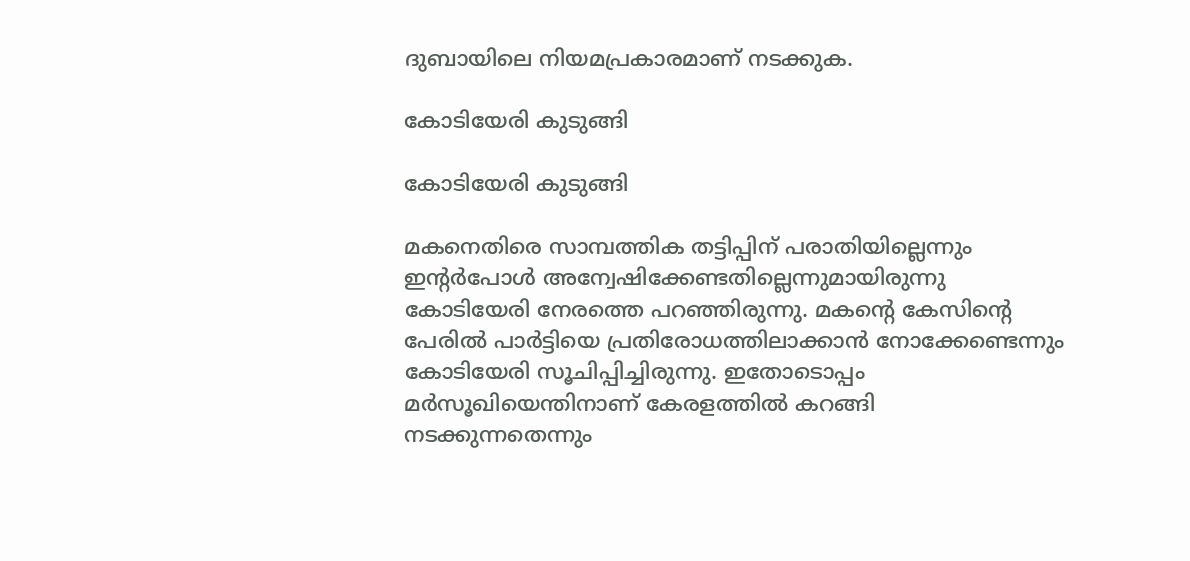ദുബായിലെ നിയമപ്രകാരമാണ് നടക്കുക.

കോടിയേരി കുടുങ്ങി

കോടിയേരി കുടുങ്ങി

മകനെതിരെ സാമ്പത്തിക തട്ടിപ്പിന് പരാതിയില്ലെന്നും ഇന്റര്‍പോള്‍ അന്വേഷിക്കേണ്ടതില്ലെന്നുമായിരുന്നു കോടിയേരി നേരത്തെ പറഞ്ഞിരുന്നു. മകന്റെ കേസിന്റെ പേരില്‍ പാര്‍ട്ടിയെ പ്രതിരോധത്തിലാക്കാന്‍ നോക്കേണ്ടെന്നും കോടിയേരി സൂചിപ്പിച്ചിരുന്നു. ഇതോടൊപ്പം മര്‍സൂഖിയെന്തിനാണ് കേരളത്തില്‍ കറങ്ങി നടക്കുന്നതെന്നും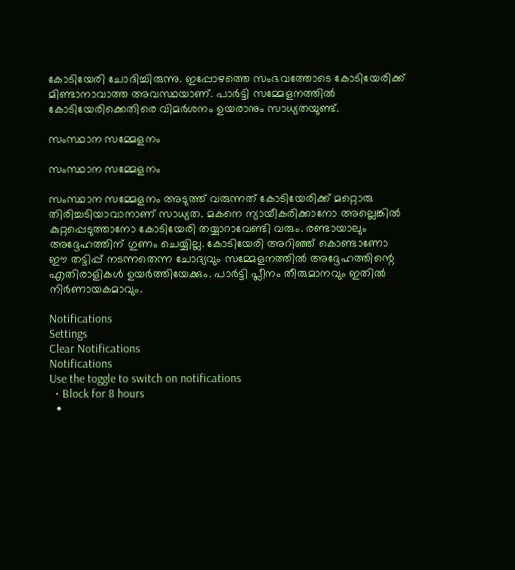കോടിയേരി ചോദിച്ചിരുന്നു. ഇപ്പോഴത്തെ സംഭവത്തോടെ കോടിയേരിക്ക് മിണ്ടാനാവാത്ത അവസ്ഥയാണ്. പാര്‍ട്ടി സമ്മേളനത്തില്‍ കോടിയേരിക്കെതിരെ വിമര്‍ശനം ഉയരാനും സാധ്യതയുണ്ട്.

സംസ്ഥാന സമ്മേളനം

സംസ്ഥാന സമ്മേളനം

സംസ്ഥാന സമ്മേളനം അടുത്ത് വരുന്നത് കോടിയേരിക്ക് മറ്റൊരു തിരിച്ചടിയാവാനാണ് സാധ്യത. മകനെ ന്യായീകരിക്കാനോ അല്ലെങ്കില്‍ കുറ്റപ്പെടുത്താനോ കോടിയേരി തയ്യാറാവേണ്ടി വരും. രണ്ടായാലും അദ്ദേഹത്തിന് ഗുണം ചെയ്യില്ല. കോടിയേരി അറിഞ്ഞ് കൊണ്ടാണോ ഈ തട്ടിപ്പ് നടന്നതെന്ന ചോദ്യവും സമ്മേളനത്തില്‍ അദ്ദേഹത്തിന്റെ എതിരാളികള്‍ ഉയര്‍ത്തിയേക്കും. പാര്‍ട്ടി പ്ലീനം തീരുമാനവും ഇതില്‍ നിര്‍ണായകമാവും.

Notifications
Settings
Clear Notifications
Notifications
Use the toggle to switch on notifications
  • Block for 8 hours
  •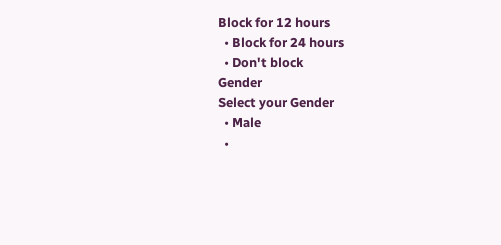Block for 12 hours
  • Block for 24 hours
  • Don't block
Gender
Select your Gender
  • Male
  •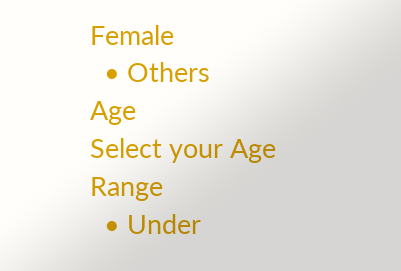Female
  • Others
Age
Select your Age Range
  • Under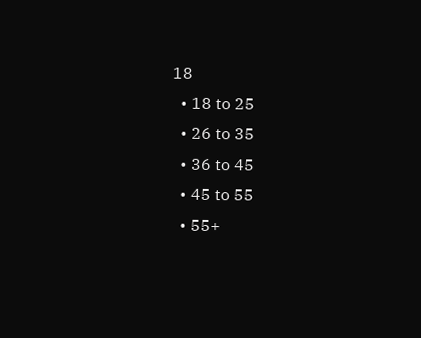18
  • 18 to 25
  • 26 to 35
  • 36 to 45
  • 45 to 55
  • 55+